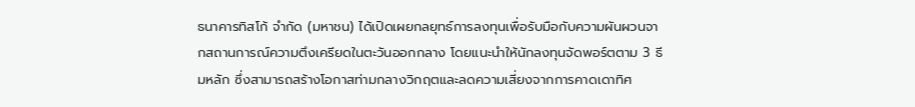ธนาคารทิสโก้ จำกัด (มหาชน) ได้เปิดเผยกลยุทธ์การลงทุนเพื่อรับมือกับความผันผวนจากสถานการณ์ความตึงเครียดในตะวันออกกลาง โดยแนะนำให้นักลงทุนจัดพอร์ตตาม 3 ธีมหลัก ซึ่งสามารถสร้างโอกาสท่ามกลางวิกฤตและลดความเสี่ยงจากการคาดเดาทิศ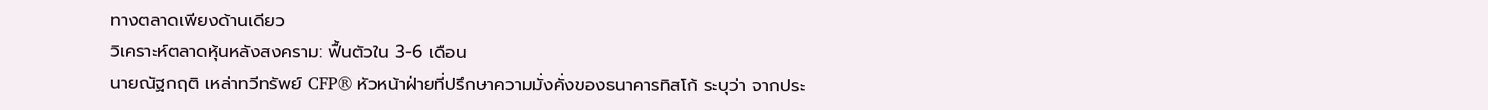ทางตลาดเพียงด้านเดียว
วิเคราะห์ตลาดหุ้นหลังสงคราม: ฟื้นตัวใน 3-6 เดือน
นายณัฐกฤติ เหล่าทวีทรัพย์ CFP® หัวหน้าฝ่ายที่ปรึกษาความมั่งคั่งของธนาคารทิสโก้ ระบุว่า จากประ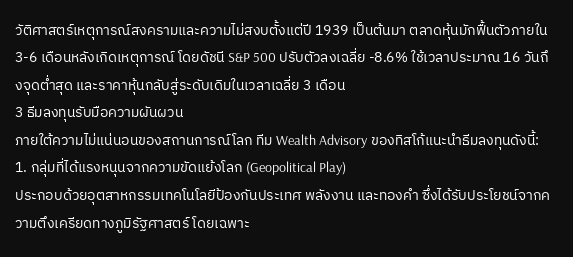วัติศาสตร์เหตุการณ์สงครามและความไม่สงบตั้งแต่ปี 1939 เป็นต้นมา ตลาดหุ้นมักฟื้นตัวภายใน 3-6 เดือนหลังเกิดเหตุการณ์ โดยดัชนี S&P 500 ปรับตัวลงเฉลี่ย -8.6% ใช้เวลาประมาณ 16 วันถึงจุดต่ำสุด และราคาหุ้นกลับสู่ระดับเดิมในเวลาเฉลี่ย 3 เดือน
3 ธีมลงทุนรับมือความผันผวน
ภายใต้ความไม่แน่นอนของสถานการณ์โลก ทีม Wealth Advisory ของทิสโก้แนะนำธีมลงทุนดังนี้:
1. กลุ่มที่ได้แรงหนุนจากความขัดแย้งโลก (Geopolitical Play)
ประกอบด้วยอุตสาหกรรมเทคโนโลยีป้องกันประเทศ พลังงาน และทองคำ ซึ่งได้รับประโยชน์จากความตึงเครียดทางภูมิรัฐศาสตร์ โดยเฉพาะ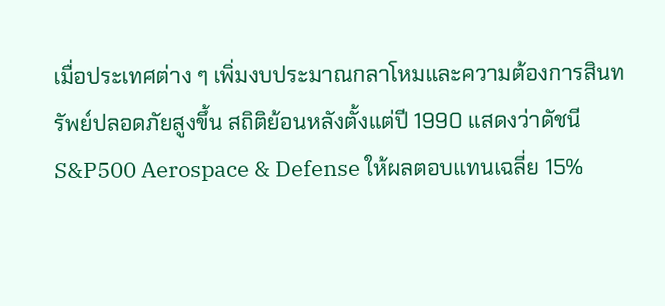เมื่อประเทศต่าง ๆ เพิ่มงบประมาณกลาโหมและความต้องการสินทรัพย์ปลอดภัยสูงขึ้น สถิติย้อนหลังตั้งแต่ปี 1990 แสดงว่าดัชนี S&P500 Aerospace & Defense ให้ผลตอบแทนเฉลี่ย 15%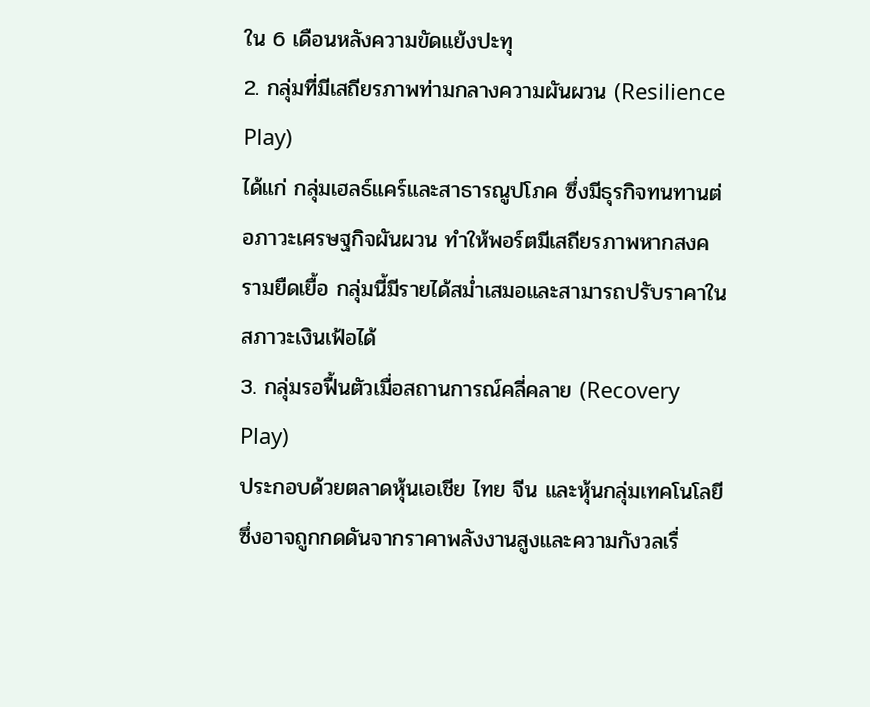ใน 6 เดือนหลังความขัดแย้งปะทุ
2. กลุ่มที่มีเสถียรภาพท่ามกลางความผันผวน (Resilience Play)
ได้แก่ กลุ่มเฮลธ์แคร์และสาธารณูปโภค ซึ่งมีธุรกิจทนทานต่อภาวะเศรษฐกิจผันผวน ทำให้พอร์ตมีเสถียรภาพหากสงครามยืดเยื้อ กลุ่มนี้มีรายได้สม่ำเสมอและสามารถปรับราคาในสภาวะเงินเฟ้อได้
3. กลุ่มรอฟื้นตัวเมื่อสถานการณ์คลี่คลาย (Recovery Play)
ประกอบด้วยตลาดหุ้นเอเชีย ไทย จีน และหุ้นกลุ่มเทคโนโลยี ซึ่งอาจถูกกดดันจากราคาพลังงานสูงและความกังวลเรื่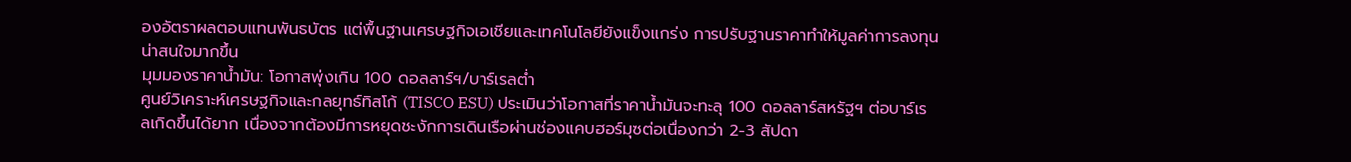องอัตราผลตอบแทนพันธบัตร แต่พื้นฐานเศรษฐกิจเอเชียและเทคโนโลยียังแข็งแกร่ง การปรับฐานราคาทำให้มูลค่าการลงทุนน่าสนใจมากขึ้น
มุมมองราคาน้ำมัน: โอกาสพุ่งเกิน 100 ดอลลาร์ฯ/บาร์เรลต่ำ
ศูนย์วิเคราะห์เศรษฐกิจและกลยุทธ์ทิสโก้ (TISCO ESU) ประเมินว่าโอกาสที่ราคาน้ำมันจะทะลุ 100 ดอลลาร์สหรัฐฯ ต่อบาร์เรลเกิดขึ้นได้ยาก เนื่องจากต้องมีการหยุดชะงักการเดินเรือผ่านช่องแคบฮอร์มุซต่อเนื่องกว่า 2-3 สัปดา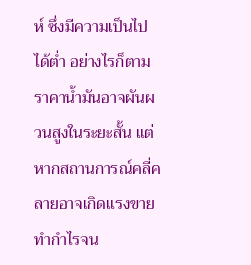ห์ ซึ่งมีความเป็นไปได้ต่ำ อย่างไรก็ตาม ราคาน้ำมันอาจผันผวนสูงในระยะสั้น แต่หากสถานการณ์คลี่คลายอาจเกิดแรงขายทำกำไรจน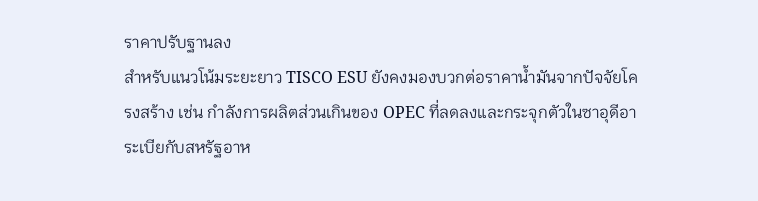ราคาปรับฐานลง
สำหรับแนวโน้มระยะยาว TISCO ESU ยังคงมองบวกต่อราคาน้ำมันจากปัจจัยโครงสร้าง เช่น กำลังการผลิตส่วนเกินของ OPEC ที่ลดลงและกระจุกตัวในซาอุดีอาระเบียกับสหรัฐอาห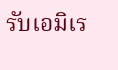รับเอมิเร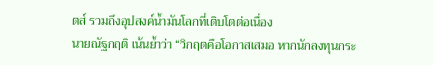ตส์ รวมถึงอุปสงค์น้ำมันโลกที่เติบโตต่อเนื่อง
นายณัฐกฤติ เน้นย้ำว่า “วิกฤตคือโอกาสเสมอ หากนักลงทุนกระ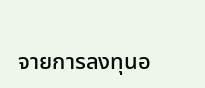จายการลงทุนอ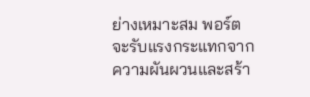ย่างเหมาะสม พอร์ตจะรับแรงกระแทกจากความผันผวนและสร้า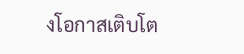งโอกาสเติบโต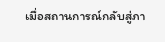เมื่อสถานการณ์กลับสู่ภา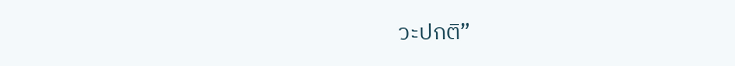วะปกติ”